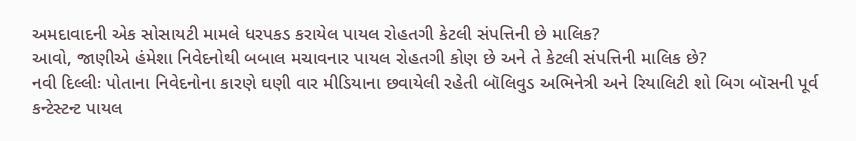અમદાવાદની એક સોસાયટી મામલે ધરપકડ કરાયેલ પાયલ રોહતગી કેટલી સંપત્તિની છે માલિક?
આવો, જાણીએ હંમેશા નિવેદનોથી બબાલ મચાવનાર પાયલ રોહતગી કોણ છે અને તે કેટલી સંપત્તિની માલિક છે?
નવી દિલ્લીઃ પોતાના નિવેદનોના કારણે ઘણી વાર મીડિયાના છવાયેલી રહેતી બૉલિવુડ અભિનેત્રી અને રિયાલિટી શો બિગ બૉસની પૂર્વ કન્ટેસ્ટન્ટ પાયલ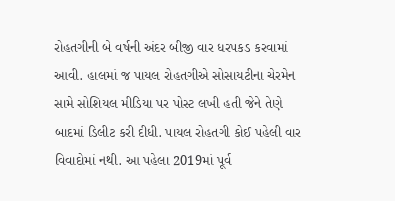રોહતગીની બે વર્ષની અંદર બીજી વાર ધરપકડ કરવામાં આવી. હાલમાં જ પાયલ રોહતગીએ સોસાયટીના ચેરમેન સામે સોશિયલ મીડિયા પર પોસ્ટ લખી હતી જેને તેણે બાદમાં ડિલીટ કરી દીધી. પાયલ રોહતગી કોઈ પહેલી વાર વિવાદોમાં નથી. આ પહેલા 2019માં પૂર્વ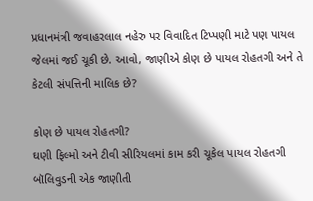પ્રધાનમંત્રી જવાહરલાલ નહેરુ પર વિવાદિત ટિપ્પણી માટે પણ પાયલ જેલમાં જઈ ચૂકી છે. આવો, જાણીએ કોણ છે પાયલ રોહતગી અને તે કેટલી સંપત્તિની માલિક છે?

કોણ છે પાયલ રોહતગી?
ઘણી ફિલ્મો અને ટીવી સીરિયલમાં કામ કરી ચૂકેલ પાયલ રોહતગી બૉલિવુડની એક જાણીતી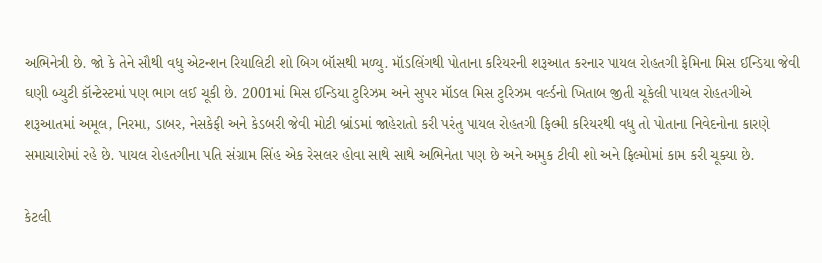અભિનેત્રી છે. જો કે તેને સૌથી વધુ એટન્શન રિયાલિટી શો બિગ બૉસથી મળ્યુ. મૉડલિંગથી પોતાના કરિયરની શરૂઆત કરનાર પાયલ રોહતગી ફેમિના મિસ ઈન્ડિયા જેવી ઘણી બ્યુટી કૉન્ટેસ્ટમાં પણ ભાગ લઈ ચૂકી છે. 2001માં મિસ ઈન્ડિયા ટુરિઝમ અને સુપર મૉડલ મિસ ટુરિઝમ વર્લ્ડનો ખિતાબ જીતી ચૂકેલી પાયલ રોહતગીએ શરૂઆતમાં અમૂલ, નિરમા, ડાબર, નેસકેફી અને કેડબરી જેવી મોટી બ્રાંડમાં જાહેરાતો કરી પરંતુ પાયલ રોહતગી ફિલ્મી કરિયરથી વધુ તો પોતાના નિવેદનોના કારણે સમાચારોમાં રહે છે. પાયલ રોહતગીના પતિ સંગ્રામ સિંહ એક રેસલર હોવા સાથે સાથે અભિનેતા પણ છે અને અમુક ટીવી શો અને ફિલ્મોમાં કામ કરી ચૂક્યા છે.

કેટલી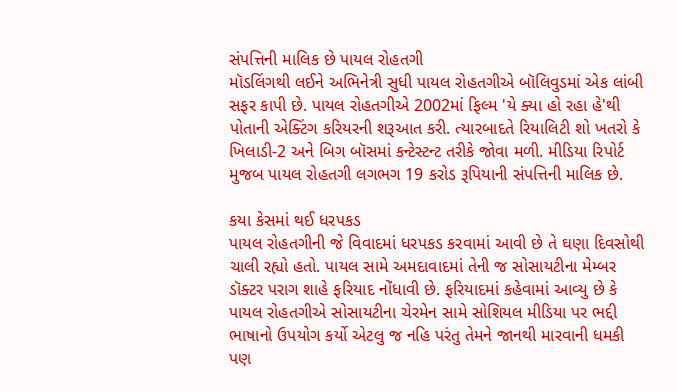સંપત્તિની માલિક છે પાયલ રોહતગી
મૉડલિંગથી લઈને અભિનેત્રી સુધી પાયલ રોહતગીએ બૉલિવુડમાં એક લાંબી સફર કાપી છે. પાયલ રોહતગીએ 2002માં ફિલ્મ 'યે ક્યા હો રહા હે'થી પોતાની એક્ટિંગ કરિયરની શરૂઆત કરી. ત્યારબાદતે રિયાલિટી શો ખતરો કે ખિલાડી-2 અને બિગ બૉસમાં કન્ટેસ્ટન્ટ તરીકે જોવા મળી. મીડિયા રિપોર્ટ મુજબ પાયલ રોહતગી લગભગ 19 કરોડ રૂપિયાની સંપત્તિની માલિક છે.

કયા કેસમાં થઈ ધરપકડ
પાયલ રોહતગીની જે વિવાદમાં ધરપકડ કરવામાં આવી છે તે ઘણા દિવસોથી ચાલી રહ્યો હતો. પાયલ સામે અમદાવાદમાં તેની જ સોસાયટીના મેમ્બર ડૉક્ટર પરાગ શાહે ફરિયાદ નોંધાવી છે. ફરિયાદમાં કહેવામાં આવ્યુ છે કે પાયલ રોહતગીએ સોસાયટીના ચેરમેન સામે સોશિયલ મીડિયા પર ભદ્દી ભાષાનો ઉપયોગ કર્યો એટલુ જ નહિ પરંતુ તેમને જાનથી મારવાની ધમકી પણ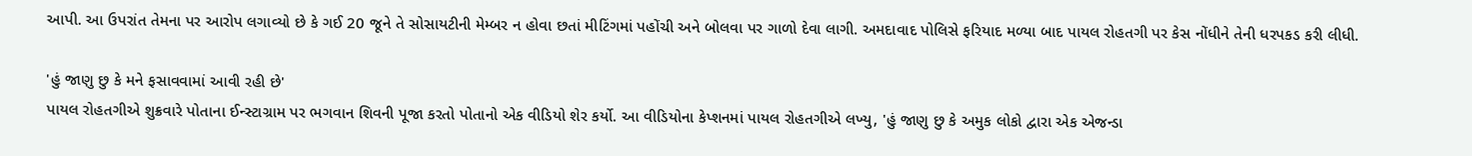આપી. આ ઉપરાંત તેમના પર આરોપ લગાવ્યો છે કે ગઈ 20 જૂને તે સોસાયટીની મેમ્બર ન હોવા છતાં મીટિંગમાં પહોંચી અને બોલવા પર ગાળો દેવા લાગી. અમદાવાદ પોલિસે ફરિયાદ મળ્યા બાદ પાયલ રોહતગી પર કેસ નોંધીને તેની ધરપકડ કરી લીધી.

'હું જાણુ છુ કે મને ફસાવવામાં આવી રહી છે'
પાયલ રોહતગીએ શુક્રવારે પોતાના ઈન્સ્ટાગ્રામ પર ભગવાન શિવની પૂજા કરતો પોતાનો એક વીડિયો શેર કર્યો. આ વીડિયોના કેપ્શનમાં પાયલ રોહતગીએ લખ્યુ, 'હું જાણુ છુ કે અમુક લોકો દ્વારા એક એજન્ડા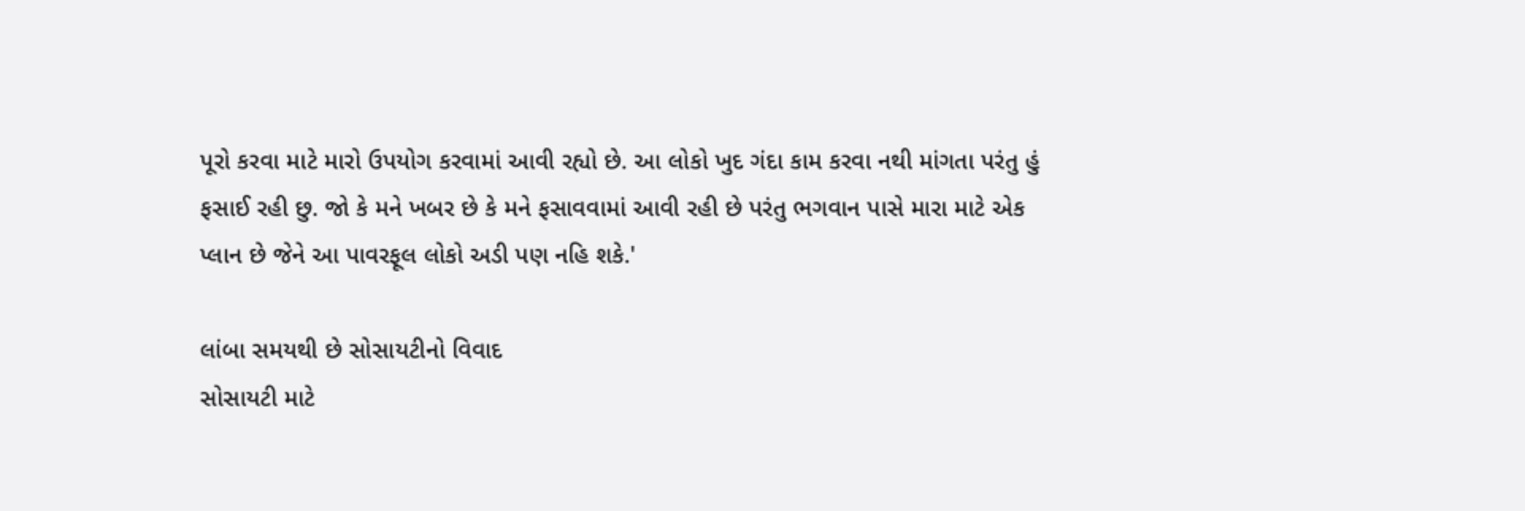પૂરો કરવા માટે મારો ઉપયોગ કરવામાં આવી રહ્યો છે. આ લોકો ખુદ ગંદા કામ કરવા નથી માંગતા પરંતુ હું ફસાઈ રહી છુ. જો કે મને ખબર છે કે મને ફસાવવામાં આવી રહી છે પરંતુ ભગવાન પાસે મારા માટે એક પ્લાન છે જેને આ પાવરફૂલ લોકો અડી પણ નહિ શકે.'

લાંબા સમયથી છે સોસાયટીનો વિવાદ
સોસાયટી માટે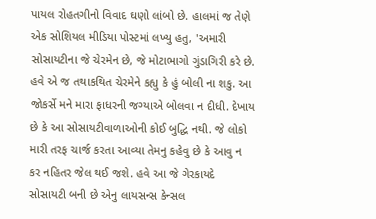પાયલ રોહતગીનો વિવાદ ઘણો લાંબો છે. હાલમાં જ તેણે એક સોશિયલ મીડિયા પોસ્ટમાં લખ્યુ હતુ, 'અમારી સોસાયટીના જે ચેરમેન છે, જે મોટાભાગો ગુંડાગિરી કરે છે. હવે એ જ તથાકથિત ચેરમેને કહ્યુ કે હું બોલી ના શકુ. આ જોકર્સે મને મારા ફાધરની જગ્યાએ બોલવા ન દીધી. દેખાય છે કે આ સોસાયટીવાળાઓની કોઈ બુદ્ધિ નથી. જે લોકો મારી તરફ ચાર્જ કરતા આવ્યા તેમનુ કહેવુ છે કે આવુ ન કર નહિતર જેલ થઈ જશે. હવે આ જે ગેરકાયદે સોસાયટી બની છે એનુ લાયસન્સ કેન્સલ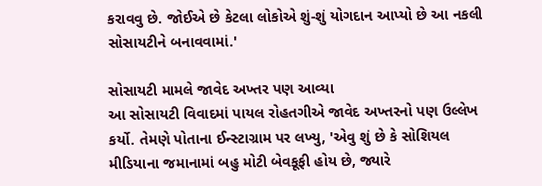કરાવવુ છે. જોઈએ છે કેટલા લોકોએ શું-શું યોગદાન આપ્યો છે આ નકલી સોસાયટીને બનાવવામાં.'

સોસાયટી મામલે જાવેદ અખ્તર પણ આવ્યા
આ સોસાયટી વિવાદમાં પાયલ રોહતગીએ જાવેદ અખ્તરનો પણ ઉલ્લેખ કર્યો. તેમણે પોતાના ઈન્સ્ટાગ્રામ પર લખ્યુ, 'એવુ શું છે કે સોશિયલ મીડિયાના જમાનામાં બહુ મોટી બેવકૂફી હોય છે, જ્યારે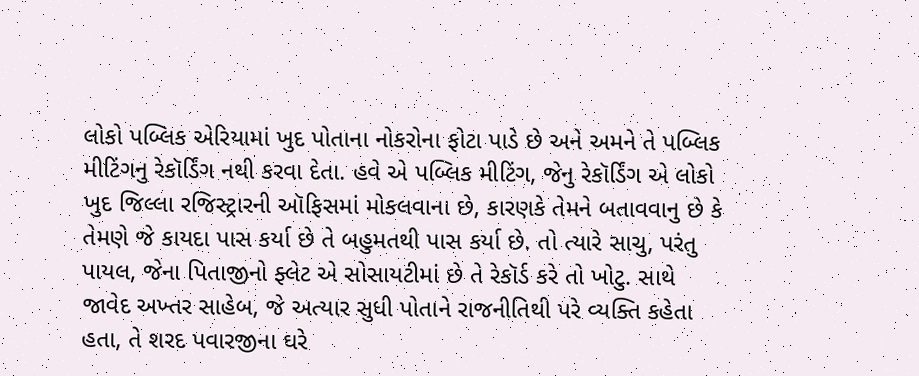લોકો પબ્લિક એરિયામાં ખુદ પોતાના નોકરોના ફોટા પાડે છે અને અમને તે પબ્લિક મીટિંગનુ રેકૉર્ડિંગ નથી કરવા દેતા. હવે એ પબ્લિક મીટિંગ, જેનુ રેકૉર્ડિંગ એ લોકો ખુદ જિલ્લા રજિસ્ટ્રારની ઑફિસમાં મોકલવાના છે, કારણકે તેમને બતાવવાનુ છે કે તેમણે જે કાયદા પાસ કર્યા છે તે બહુમતથી પાસ કર્યા છે. તો ત્યારે સાચુ, પરંતુ પાયલ, જેના પિતાજીનો ફ્લેટ એ સોસાયટીમાં છે તે રેકૉર્ડ કરે તો ખોટુ. સાથે જાવેદ અખ્તર સાહેબ, જે અત્યાર સુધી પોતાને રાજનીતિથી પરે વ્યક્તિ કહેતા હતા, તે શરદ પવારજીના ઘરે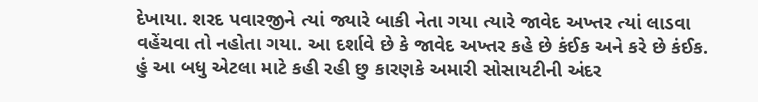દેખાયા. શરદ પવારજીને ત્યાં જ્યારે બાકી નેતા ગયા ત્યારે જાવેદ અખ્તર ત્યાં લાડવા વહેંચવા તો નહોતા ગયા. આ દર્શાવે છે કે જાવેદ અખ્તર કહે છે કંઈક અને કરે છે કંઈક. હું આ બધુ એટલા માટે કહી રહી છુ કારણકે અમારી સોસાયટીની અંદર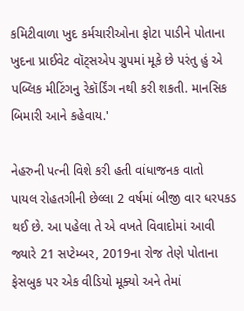કમિટીવાળા ખુદ કર્મચારીઓના ફોટા પાડીને પોતાના ખુદના પ્રાઈવેટ વૉટ્સએપ ગ્રુપમાં મૂકે છે પરંતુ હું એ પબ્લિક મીટિંગનુ રેકૉર્ડિંગ નથી કરી શકતી. માનસિક બિમારી આને કહેવાય.'

નેહરુની પત્ની વિશે કરી હતી વાંધાજનક વાતો
પાયલ રોહતગીની છેલ્લા 2 વર્ષમાં બીજી વાર ધરપકડ થઈ છે. આ પહેલા તે એ વખતે વિવાદોમાં આવી જ્યારે 21 સપ્ટેમ્બર, 2019ના રોજ તેણે પોતાના ફેસબુક પર એક વીડિયો મૂક્યો અને તેમાં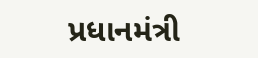પ્રધાનમંત્રી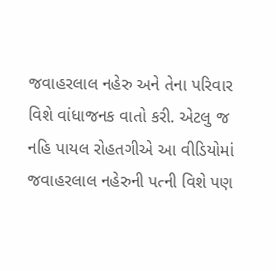જવાહરલાલ નહેરુ અને તેના પરિવાર વિશે વાંધાજનક વાતો કરી. એટલુ જ નહિ પાયલ રોહતગીએ આ વીડિયોમાં જવાહરલાલ નહેરુની પત્ની વિશે પણ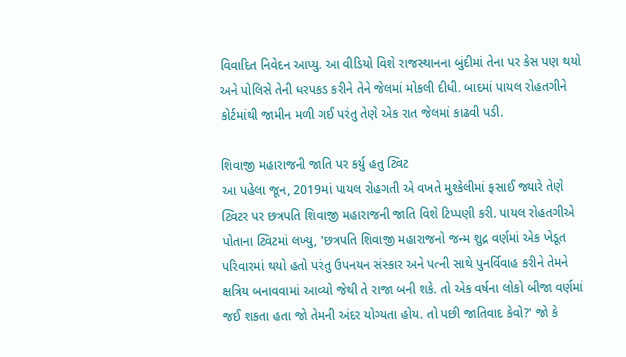વિવાદિત નિવેદન આપ્યુ. આ વીડિયો વિશે રાજસ્થાનના બુંદીમાં તેના પર કેસ પણ થયો અને પોલિસે તેની ધરપકડ કરીને તેને જેલમાં મોકલી દીધી. બાદમાં પાયલ રોહતગીને કોર્ટમાંથી જામીન મળી ગઈ પરંતુ તેણે એક રાત જેલમાં કાઢવી પડી.

શિવાજી મહારાજની જાતિ પર કર્યુ હતુ ટ્વિટ
આ પહેલા જૂન, 2019માં પાયલ રોહગતી એ વખતે મુશ્કેલીમાં ફસાઈ જ્યારે તેણે ટ્વિટર પર છત્રપતિ શિવાજી મહારાજની જાતિ વિશે ટિપ્પણી કરી. પાયલ રોહતગીએ પોતાના ટ્વિટમાં લખ્યુ, 'છત્રપતિ શિવાજી મહારાજનો જન્મ શુદ્ર વર્ણમાં એક ખેડૂત પરિવારમાં થયો હતો પરંતુ ઉપનયન સંસ્કાર અને પત્ની સાથે પુનર્વિવાહ કરીને તેમને ક્ષત્રિય બનાવવામાં આવ્યો જેથી તે રાજા બની શકે. તો એક વર્ષના લોકો બીજા વર્ણમાં જઈ શકતા હતા જો તેમની અંદર યોગ્યતા હોય. તો પછી જાતિવાદ કેવો?' જો કે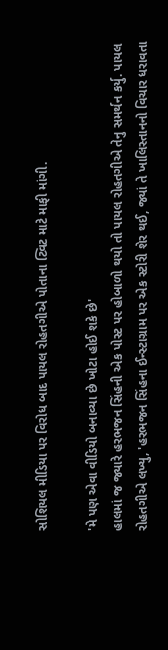સોશિયલ મીડિયા પર વિરોધ બાદ પાયલ રોહતગીએ પોતાના ટ્વિટ માટે માફી માંગી.

'મે પણ એવા વીડિયો બનાવ્યા છે ખોટા હોઈ શકે છે'
હાલમાં જ જ્યારે હરભજન સિંહની એક પોસ્ટ પર હોબાળો થયો તો પાયલ રોહતગીએ તેનુ સમર્થન કર્યુ. પાયલ રોહતગીએ લખ્યુ, 'હરભજન સિંહના ઈન્સ્ટાગ્રામ પર એક સ્ટોરી શેર થઈ, જ્યાં તે ખાલિસ્તાનનો વિચાર ધરાવતા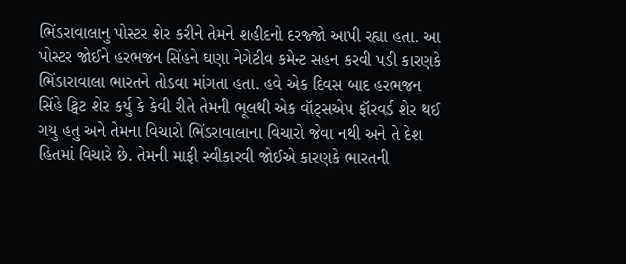ભિંડરાવાલાનુ પોસ્ટર શેર કરીને તેમને શહીદનો દરજ્જો આપી રહ્યા હતા. આ પોસ્ટર જોઈને હરભજન સિંહને ઘણા નેગેટીવ કમેન્ટ સહન કરવી પડી કારણકે ભિંડારાવાલા ભારતને તોડવા માંગતા હતા. હવે એક દિવસ બાદ હરભજન સિંહે ટ્વિટ શેર કર્યુ કે કેવી રીતે તેમની ભૂલથી એક વૉટ્સએપ ફૉરવર્ડ શેર થઈ ગયુ હતુ અને તેમના વિચારો ભિંડરાવાલાના વિચારો જેવા નથી અને તે દેશ હિતમાં વિચારે છે. તેમની માફી સ્વીકારવી જોઈએ કારણકે ભારતની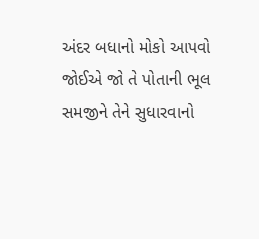અંદર બધાનો મોકો આપવો જોઈએ જો તે પોતાની ભૂલ સમજીને તેને સુધારવાનો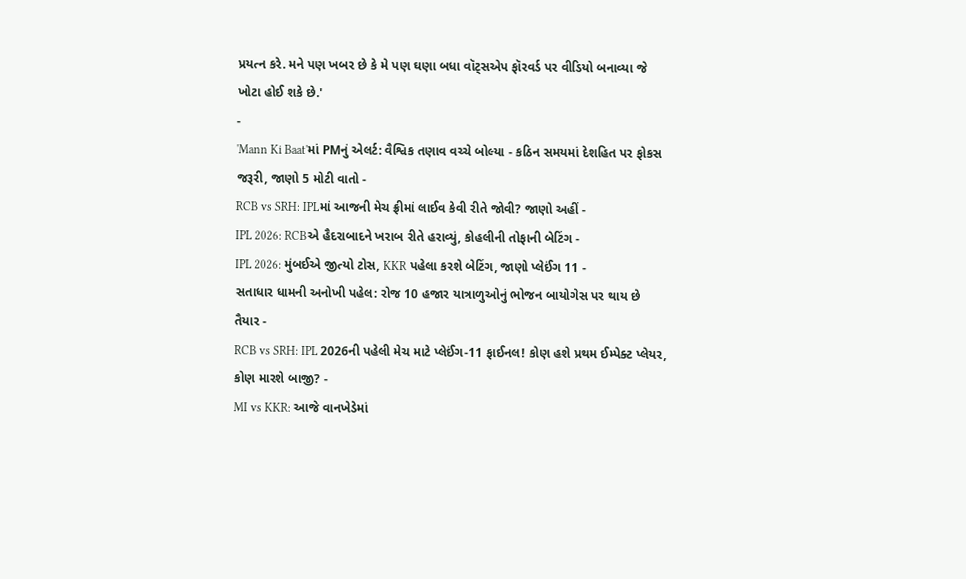પ્રયત્ન કરે. મને પણ ખબર છે કે મે પણ ઘણા બધા વૉટ્સએપ ફૉરવર્ડ પર વીડિયો બનાવ્યા જે ખોટા હોઈ શકે છે.'
-
'Mann Ki Baat'માં PMનું એલર્ટ: વૈશ્વિક તણાવ વચ્ચે બોલ્યા - કઠિન સમયમાં દેશહિત પર ફોકસ જરૂરી, જાણો 5 મોટી વાતો -
RCB vs SRH: IPLમાં આજની મેચ ફ્રીમાં લાઈવ કેવી રીતે જોવી? જાણો અહીં -
IPL 2026: RCBએ હૈદરાબાદને ખરાબ રીતે હરાવ્યું, કોહલીની તોફાની બેટિંગ -
IPL 2026: મુંબઈએ જીત્યો ટોસ, KKR પહેલા કરશે બેટિંગ, જાણો પ્લેઈંગ 11 -
સતાધાર ધામની અનોખી પહેલ: રોજ 10 હજાર યાત્રાળુઓનું ભોજન બાયોગેસ પર થાય છે તૈયાર -
RCB vs SRH: IPL 2026ની પહેલી મેચ માટે પ્લેઈંગ-11 ફાઈનલ! કોણ હશે પ્રથમ ઈમ્પેક્ટ પ્લેયર, કોણ મારશે બાજી? -
MI vs KKR: આજે વાનખેડેમાં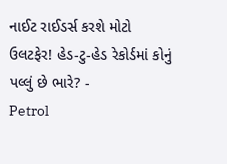નાઈટ રાઈડર્સ કરશે મોટો ઉલટફેર! હેડ-ટુ-હેડ રેકોર્ડમાં કોનું પલ્લું છે ભારે? -
Petrol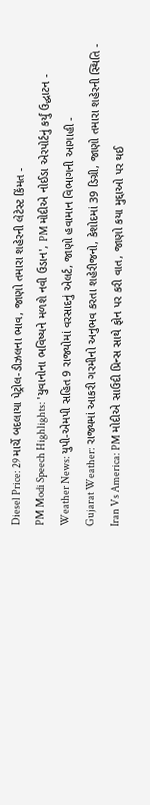Diesel Price: 29 માર્ચે બદલાયા પેટ્રોલ-ડીઝલના ભાવ, જાણો તમારા શહેરની લેટેસ્ટ કિંમત -
PM Modi Speech Highlights: 'યુવાનોના ભવિષ્યને મળશે નવી ઉડાન', PM મોદીએ નોઈડા એરપોર્ટનું કર્યું ઉદ્ઘાટન -
Weather News: યુપી-એમપી સહિત 9 રાજ્યોમાં વરસાદનું એલર્ટ, જાણો હવામાન વિભાગની આગાહી -
Gujarat Weather: રાજ્યમાં આકરી ગરમીનો અનુભવ કરતા શહેરીજનો, કેશોદમાં 39 ડિગ્રી, જાણો તમારા શહેરની સ્થિતિ -
Iran Vs America: PM મોદીએ સાઉદી પ્રિન્સ સાથે ફોન પર કરી વાત, જાણો કયા મુદ્દાઓ પર થઈ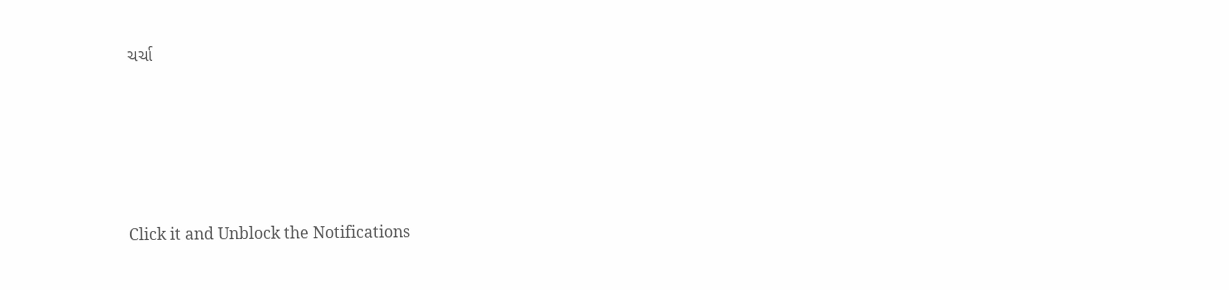ચર્ચા







Click it and Unblock the Notifications